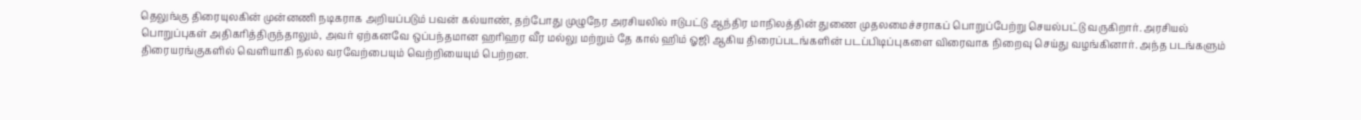தெலுங்கு திரையுலகின் முன்னணி நடிகராக அறியப்படும் பவன் கல்யாண், தற்போது முழுநேர அரசியலில் ஈடுபட்டு ஆந்திர மாநிலத்தின் துணை முதலமைச்சராகப் பொறுப்பேற்று செயல்பட்டு வருகிறார். அரசியல் பொறுப்புகள் அதிகரித்திருந்தாலும், அவர் ஏற்கனவே ஒப்பந்தமான ஹரிஹர வீர மல்லு மற்றும் தே கால் ஹிம் ஓஜி ஆகிய திரைப்படங்களின் படப்பிடிப்புகளை விரைவாக நிறைவு செய்து வழங்கினார். அந்த படங்களும் திரையரங்குகளில் வெளியாகி நல்ல வரவேற்பையும் வெற்றியையும் பெற்றன.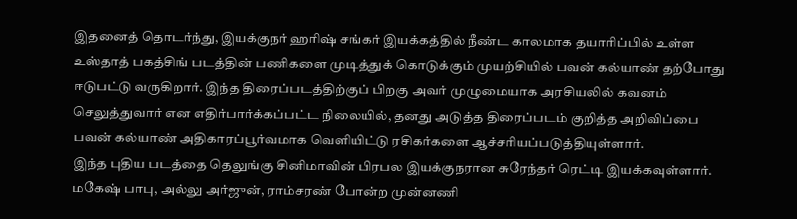இதனைத் தொடர்ந்து, இயக்குநர் ஹரிஷ் சங்கர் இயக்கத்தில் நீண்ட காலமாக தயாரிப்பில் உள்ள உஸ்தாத் பகத்சிங் படத்தின் பணிகளை முடித்துக் கொடுக்கும் முயற்சியில் பவன் கல்யாண் தற்போது ஈடுபட்டு வருகிறார். இந்த திரைப்படத்திற்குப் பிறகு அவர் முழுமையாக அரசியலில் கவனம் செலுத்துவார் என எதிர்பார்க்கப்பட்ட நிலையில், தனது அடுத்த திரைப்படம் குறித்த அறிவிப்பை பவன் கல்யாண் அதிகாரப்பூர்வமாக வெளியிட்டு ரசிகர்களை ஆச்சரியப்படுத்தியுள்ளார்.
இந்த புதிய படத்தை தெலுங்கு சினிமாவின் பிரபல இயக்குநரான சுரேந்தர் ரெட்டி இயக்கவுள்ளார். மகேஷ் பாபு, அல்லு அர்ஜுன், ராம்சரண் போன்ற முன்னணி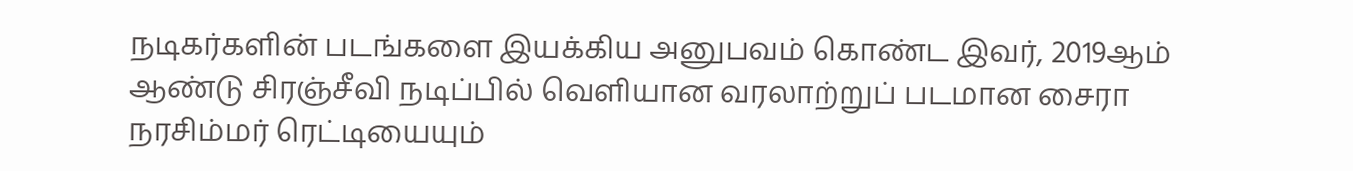நடிகர்களின் படங்களை இயக்கிய அனுபவம் கொண்ட இவர், 2019ஆம் ஆண்டு சிரஞ்சீவி நடிப்பில் வெளியான வரலாற்றுப் படமான சைரா நரசிம்மர் ரெட்டியையும்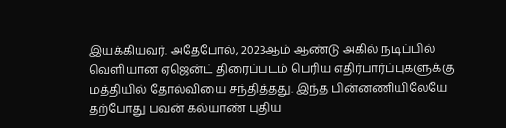இயக்கியவர். அதேபோல், 2023ஆம் ஆண்டு அகில் நடிப்பில் வெளியான ஏஜென்ட் திரைப்படம் பெரிய எதிர்பார்ப்புகளுக்கு மத்தியில் தோல்வியை சந்தித்தது. இந்த பின்னணியிலேயே தற்போது பவன் கல்யாண் புதிய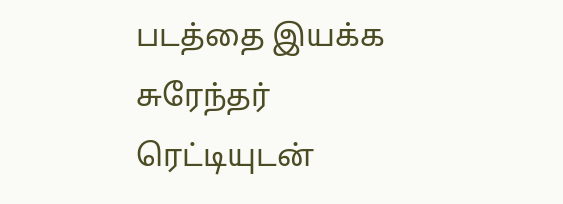படத்தை இயக்க சுரேந்தர் ரெட்டியுடன்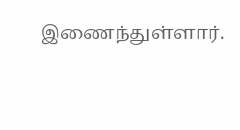இணைந்துள்ளார்.